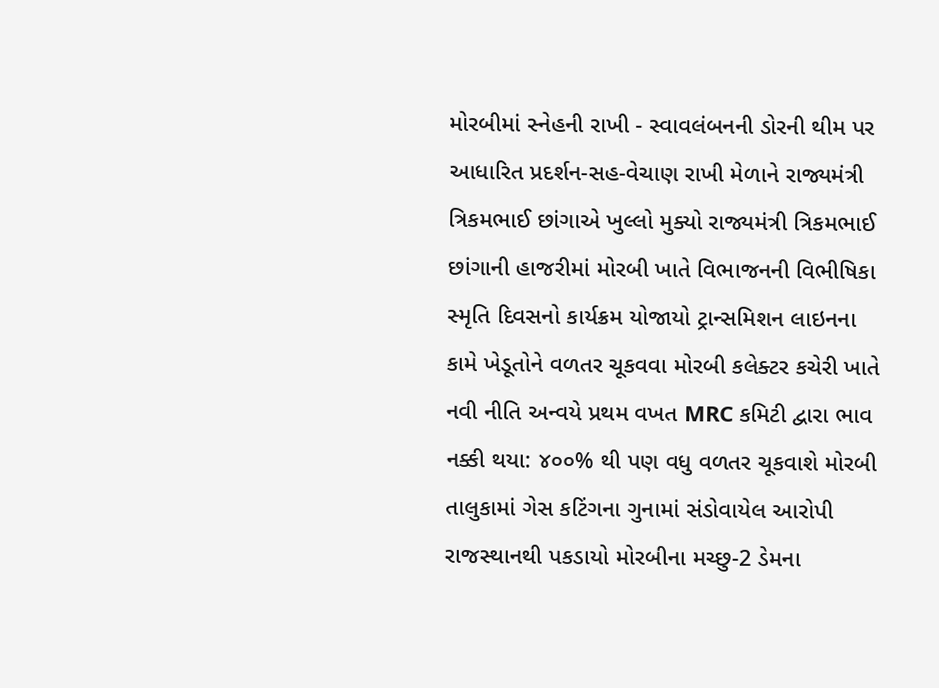મોરબીમાં સ્નેહની રાખી - સ્વાવલંબનની ડોરની થીમ પર આધારિત પ્રદર્શન-સહ-વેચાણ રાખી મેળાને રાજ્યમંત્રી ત્રિકમભાઈ છાંગાએ ખુલ્લો મુક્યો રાજ્યમંત્રી ત્રિકમભાઈ છાંગાની હાજરીમાં મોરબી ખાતે વિભાજનની વિભીષિકા સ્મૃતિ દિવસનો કાર્યક્રમ યોજાયો ટ્રાન્સમિશન લાઇનના કામે ખેડૂતોને વળતર ચૂકવવા મોરબી કલેક્ટર કચેરી ખાતે નવી નીતિ અન્વયે પ્રથમ વખત MRC કમિટી દ્વારા ભાવ નક્કી થયા: ૪૦૦% થી પણ વધુ વળતર ચૂકવાશે મોરબી તાલુકામાં ગેસ કટિંગના ગુનામાં સંડોવાયેલ આરોપી રાજસ્થાનથી પકડાયો મોરબીના મચ્છુ-2 ડેમના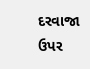દરવાજા ઉપર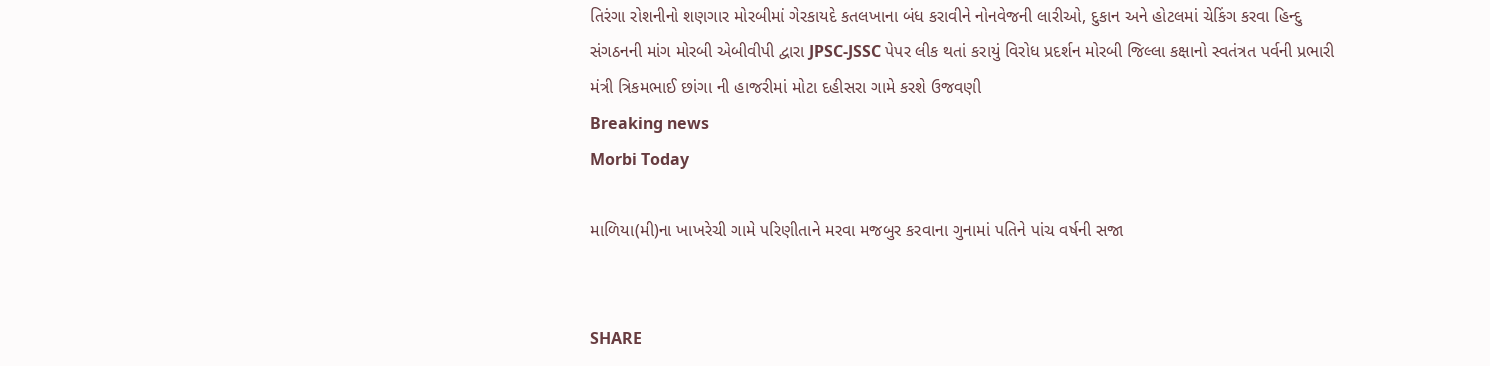તિરંગા રોશનીનો શણગાર મોરબીમાં ગેરકાયદે કતલખાના બંધ કરાવીને નોનવેજની લારીઓ, દુકાન અને હોટલમાં ચેકિંગ કરવા હિન્દુ સંગઠનની માંગ મોરબી એબીવીપી દ્વારા JPSC-JSSC પેપર લીક થતાં કરાયું વિરોધ પ્રદર્શન મોરબી જિલ્લા કક્ષાનો સ્વતંત્રત પર્વની પ્રભારી મંત્રી ત્રિકમભાઈ છાંગા ની હાજરીમાં મોટા દહીસરા ગામે કરશે ઉજવણી
Breaking news
Morbi Today

માળિયા(મી)ના ખાખરેચી ગામે પરિણીતાને મરવા મજબુર કરવાના ગુનામાં પતિને પાંચ વર્ષની સજા


SHARE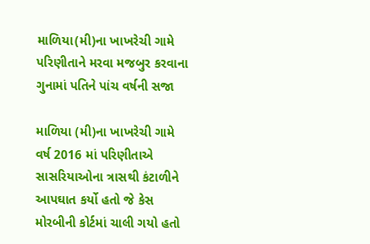માળિયા(મી)ના ખાખરેચી ગામે પરિણીતાને મરવા મજબુર કરવાના ગુનામાં પતિને પાંચ વર્ષની સજા

માળિયા (મી)ના ખાખરેચી ગામે વર્ષ 2016 માં પરિણીતાએ સાસરિયાઓના ત્રાસથી કંટાળીને આપઘાત કર્યો હતો જે કેસ મોરબીની કોર્ટમાં ચાલી ગયો હતો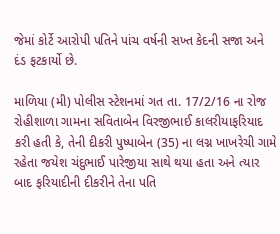જેમાં કોર્ટે આરોપી પતિને પાંચ વર્ષની સખ્ત કેદની સજા અને દંડ ફટકાર્યો છે.

માળિયા (મી) પોલીસ સ્ટેશનમાં ગત તા. 17/2/16 ના રોજ રોહીશાળા ગામના સવિતાબેન વિરજીભાઈ કાલરીયાફરિયાદ કરી હતી કે, તેની દીકરી પુષ્પાબેન (35) ના લગ્ન ખાખરેચી ગામે રહેતા જયેશ ચંદુભાઈ પારેજીયા સાથે થયા હતા અને ત્યાર બાદ ફરિયાદીની દીકરીને તેના પતિ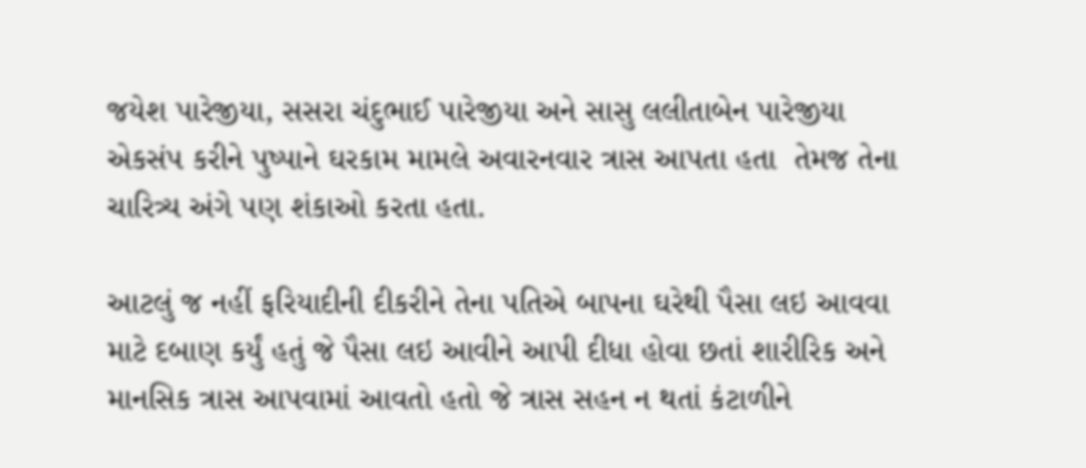જયેશ પારેજીયા, સસરા ચંદુભાઈ પારેજીયા અને સાસુ લલીતાબેન પારેજીયા એકસંપ કરીને પુષ્પાને ઘરકામ મામલે અવારનવાર ત્રાસ આપતા હતા  તેમજ તેના ચારિત્ર્ય અંગે પણ શંકાઓ કરતા હતા.

આટલું જ નહીં ફરિયાદીની દીકરીને તેના પતિએ બાપના ઘરેથી પૈસા લઇ આવવા માટે દબાણ કર્યું હતું જે પૈસા લઇ આવીને આપી દીધા હોવા છતાં શારીરિક અને માનસિક ત્રાસ આપવામાં આવતો હતો જે ત્રાસ સહન ન થતાં કંટાળીને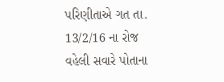પરિણીતાએ ગત તા. 13/2/16 ના રોજ વહેલી સવારે પોતાના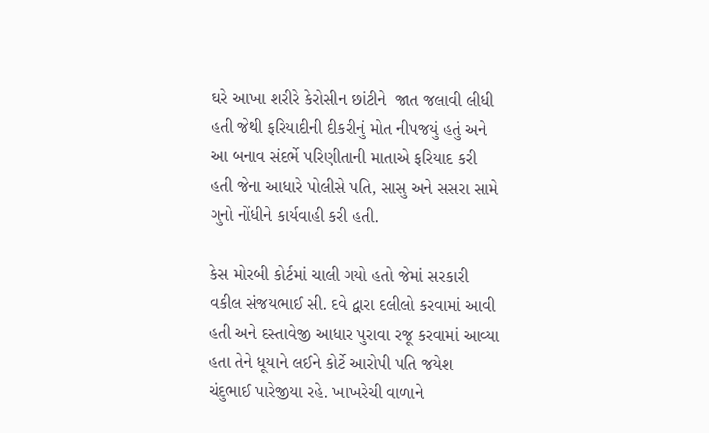ઘરે આખા શરીરે કેરોસીન છાંટીને  જાત જલાવી લીધી હતી જેથી ફરિયાદીની દીકરીનું મોત નીપજયું હતું અને આ બનાવ સંદર્ભે પરિણીતાની માતાએ ફરિયાદ કરી હતી જેના આધારે પોલીસે પતિ, સાસુ અને સસરા સામે ગુનો નોંધીને કાર્યવાહી કરી હતી.

કેસ મોરબી કોર્ટમાં ચાલી ગયો હતો જેમાં સરકારી વકીલ સંજયભાઈ સી. દવે દ્વારા દલીલો કરવામાં આવી હતી અને દસ્તાવેજી આધાર પુરાવા રજૂ કરવામાં આવ્યા હતા તેને ધૂયાને લઈને કોર્ટે આરોપી પતિ જયેશ ચંદુભાઈ પારેજીયા રહે. ખાખરેચી વાળાને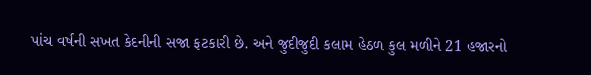પાંચ વર્ષની સખત કેદનીની સજા ફટકારી છે. અને જુદીજુદી કલામ હેઠળ કુલ મળીને 21 હજારનો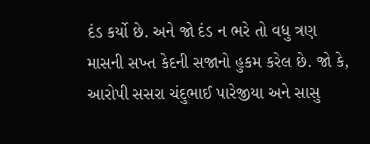દંડ કર્યો છે. અને જો દંડ ન ભરે તો વધુ ત્રણ માસની સખ્ત કેદની સજાનો હુકમ કરેલ છે. જો કે, આરોપી સસરા ચંદુભાઈ પારેજીયા અને સાસુ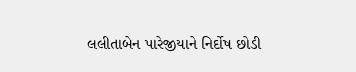લલીતાબેન પારેજીયાને નિર્દોષ છોડી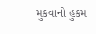મુકવાનો હુકમ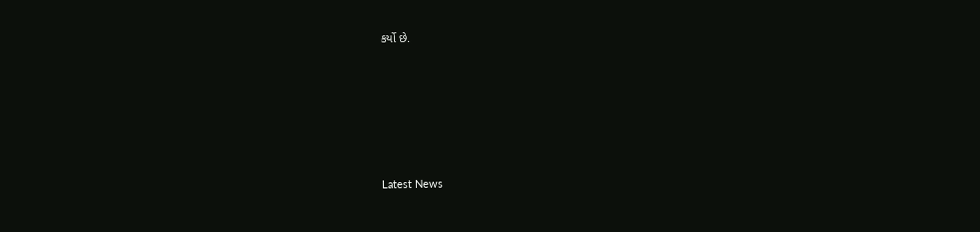કર્યો છે.






Latest News